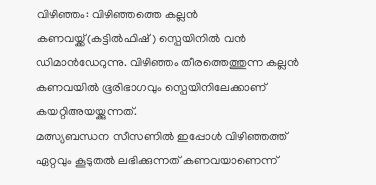വിഴിഞ്ഞം: വിഴിഞ്ഞത്തെ കല്ലൻ കണവയ്ക്ക്(കട്ടിൽഫിഷ് ) സ്പെയിനിൽ വൻ ഡിമാൻഡേറുന്നു. വിഴിഞ്ഞം തീരത്തെത്തുന്ന കല്ലൻ കണവയിൽ ഭൂരിഭാഗവും സ്പെയിനിലേക്കാണ് കയറ്റിഅയയ്ക്കുന്നത്.
മത്സ്യബന്ധന സീസണിൽ ഇപ്പോൾ വിഴിഞ്ഞത്ത് ഏറ്റവും കൂടുതൽ ലഭിക്കുന്നത് കണവയാണെന്ന്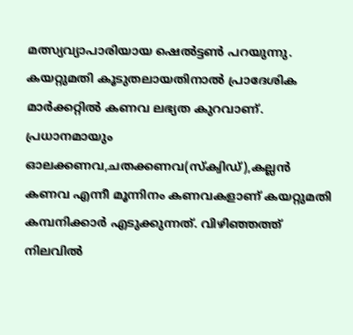മത്സ്യവ്യാപാരിയായ ഷെൽട്ടൺ പറയുന്നു. കയറ്റുമതി കൂടുതലായതിനാൽ പ്രാദേശിക മാർക്കറ്റിൽ കണവ ലഭ്യത കുറവാണ്. പ്രധാനമായും ഓലക്കണവ,ചതക്കണവ(സ്ക്വിഡ്),കല്ലൻ കണവ എന്നീ മൂന്നിനം കണവകളാണ് കയറ്റുമതി കമ്പനിക്കാർ എടുക്കുന്നത്. വിഴിഞ്ഞത്ത് നിലവിൽ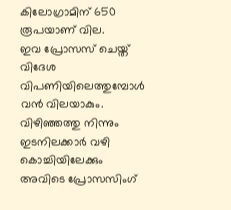കിലോഗ്രാമിന് 650 രൂപയാണ് വില.
ഇവ പ്രോസസ് ചെയ്ത് വിദേശ വിപണിയിലെത്തുമ്പോൾ വൻ വിലയാകും. വിഴിഞ്ഞത്തു നിന്നും ഇടനിലക്കാർ വഴി കൊച്ചിയിലേക്കും അവിടെ പ്രോസസിംഗ്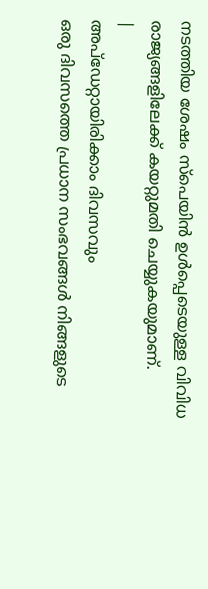നടത്തിയ ശേഷം സ്പെയിൻ ഉൾപ്പെടെയുള്ള വിവിധ രാജ്യങ്ങളിലേക്ക് കയറ്റുമതി ചെയ്യുകയുമാണ്.
|
അപ്ഡേറ്റായിരിക്കാം ദിവസവും
ഒരു ദിവസത്തെ പ്രധാന സംഭവങ്ങൾ നിങ്ങളുടെ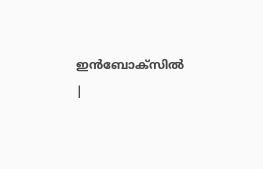ഇൻബോക്സിൽ |